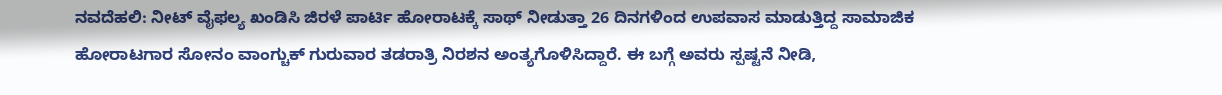ನವದೆಹಲಿ: ನೀಟ್ ವೈಫಲ್ಯ ಖಂಡಿಸಿ ಜಿರಳೆ ಪಾರ್ಟಿ ಹೋರಾಟಕ್ಕೆ ಸಾಥ್‌ ನೀಡುತ್ತಾ 26 ದಿನಗಳಿಂದ ಉಪವಾಸ ಮಾಡುತ್ತಿದ್ದ ಸಾಮಾಜಿಕ ಹೋರಾಟಗಾರ ಸೋನಂ ವಾಂಗ್ಚುಕ್‌ ಗುರುವಾರ ತಡರಾತ್ರಿ ನಿರಶನ ಅಂತ್ಯಗೊಳಿಸಿದ್ದಾರೆ. ಈ ಬಗ್ಗೆ ಅವರು ಸ್ಪಷ್ಟನೆ ನೀಡಿ,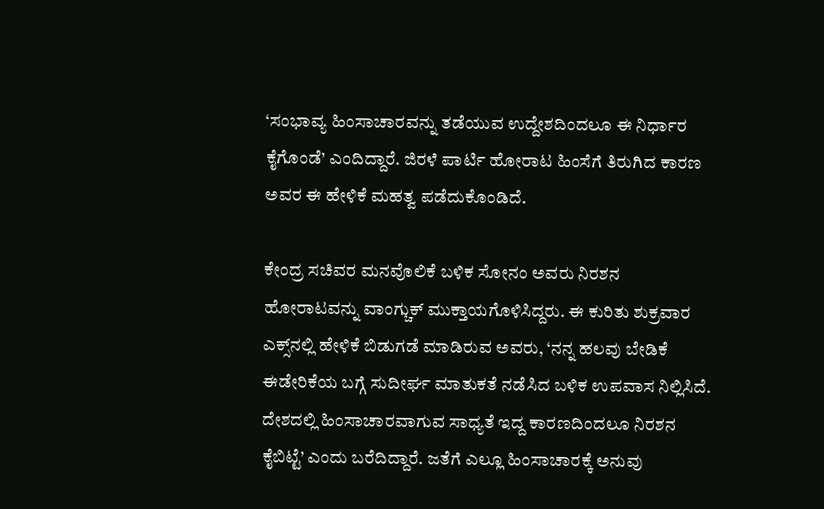‘ಸಂಭಾವ್ಯ ಹಿಂಸಾಚಾರವನ್ನು ತಡೆಯುವ ಉದ್ದೇಶದಿಂದಲೂ ಈ ನಿರ್ಧಾರ ಕೈಗೊಂಡೆ’ ಎಂದಿದ್ದಾರೆ. ಜಿರಳೆ ಪಾರ್ಟಿ ಹೋರಾಟ ಹಿಂಸೆಗೆ ತಿರುಗಿದ ಕಾರಣ ಅವರ ಈ ಹೇಳಿಕೆ ಮಹತ್ವ ಪಡೆದುಕೊಂಡಿದೆ.

ಕೇಂದ್ರ ಸಚಿವರ ಮನವೊಲಿಕೆ ಬಳಿಕ ಸೋನಂ ಅವರು ನಿರಶನ ಹೋರಾಟವನ್ನು ವಾಂಗ್ಚುಕ್‌ ಮುಕ್ತಾಯಗೊಳಿಸಿದ್ದರು. ಈ ಕುರಿತು ಶುಕ್ರವಾರ ಎಕ್ಸ್‌ನಲ್ಲಿ ಹೇಳಿಕೆ ಬಿಡುಗಡೆ ಮಾಡಿರುವ ಅವರು, ‘ನನ್ನ ಹಲವು ಬೇಡಿಕೆ ಈಡೇರಿಕೆಯ ಬಗ್ಗೆ ಸುದೀರ್ಘ ಮಾತುಕತೆ ನಡೆಸಿದ ಬಳಿಕ ಉಪವಾಸ ನಿಲ್ಲಿಸಿದೆ. ದೇಶದಲ್ಲಿ ಹಿಂಸಾಚಾರವಾಗುವ ಸಾಧ್ಯತೆ ಇದ್ದ ಕಾರಣದಿಂದಲೂ ನಿರಶನ ಕೈಬಿಟ್ಟೆ’ ಎಂದು ಬರೆದಿದ್ದಾರೆ. ಜತೆಗೆ ಎಲ್ಲೂ ಹಿಂಸಾಚಾರಕ್ಕೆ ಅನುವು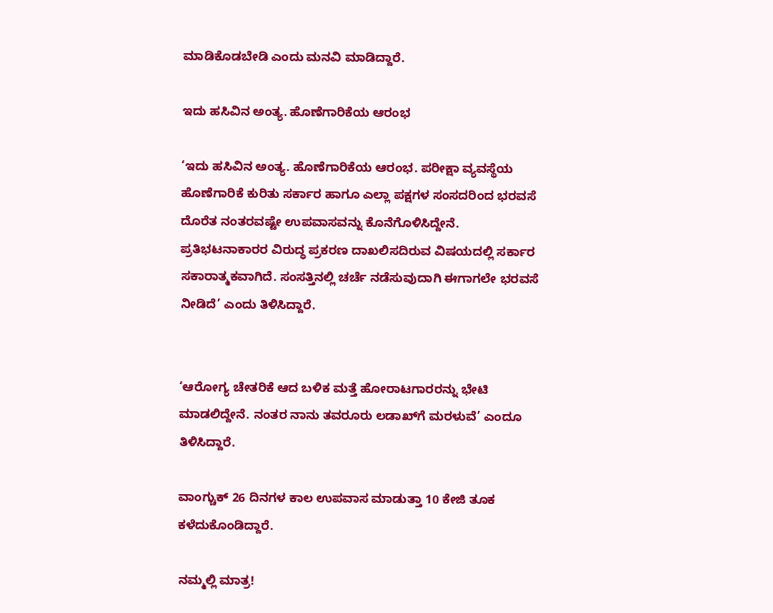ಮಾಡಿಕೊಡಬೇಡಿ ಎಂದು ಮನವಿ ಮಾಡಿದ್ದಾರೆ.

ಇದು ಹಸಿವಿನ ಅಂತ್ಯ. ಹೊಣೆಗಾರಿಕೆಯ ಆರಂಭ

‘ಇದು ಹಸಿವಿನ ಅಂತ್ಯ. ಹೊಣೆಗಾರಿಕೆಯ ಆರಂಭ. ಪರೀಕ್ಷಾ ವ್ಯವಸ್ಥೆಯ ಹೊಣೆಗಾರಿಕೆ ಕುರಿತು ಸರ್ಕಾರ ಹಾಗೂ ಎಲ್ಲಾ ಪಕ್ಷಗಳ ಸಂಸದರಿಂದ ಭರವಸೆ ದೊರೆತ ನಂತರವಷ್ಟೇ ಉಪವಾಸವನ್ನು ಕೊನೆಗೊಳಿಸಿದ್ದೇನೆ. ಪ್ರತಿಭಟನಾಕಾರರ ವಿರುದ್ಧ ಪ್ರಕರಣ ದಾಖಲಿಸದಿರುವ ವಿಷಯದಲ್ಲಿ ಸರ್ಕಾರ ಸಕಾರಾತ್ಮಕವಾಗಿದೆ. ಸಂಸತ್ತಿನಲ್ಲಿ ಚರ್ಚೆ ನಡೆಸುವುದಾಗಿ ಈಗಾಗಲೇ ಭರವಸೆ ನೀಡಿದೆ’ ಎಂದು ತಿಳಿಸಿದ್ದಾರೆ.


‘ಆರೋಗ್ಯ ಚೇತರಿಕೆ ಆದ ಬಳಿಕ ಮತ್ತೆ ಹೋರಾಟಗಾರರನ್ನು ಭೇಟಿ ಮಾಡಲಿದ್ದೇನೆ. ನಂತರ ನಾನು ತವರೂರು ಲಡಾಖ್‌ಗೆ ಮರಳುವೆ’ ಎಂದೂ ತಿಳಿಸಿದ್ದಾರೆ.

ವಾಂಗ್ಚುಕ್‌ 26 ದಿನಗಳ ಕಾಲ ಉಪವಾಸ ಮಾಡುತ್ತಾ 10 ಕೇಜಿ ತೂಕ ಕಳೆದುಕೊಂಡಿದ್ದಾರೆ.

ನಮ್ಮಲ್ಲಿ ಮಾತ್ರ!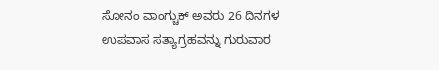ಸೋನಂ ವಾಂಗ್ಚುಕ್‌ ಅವರು 26 ದಿನಗಳ ಉಪವಾಸ ಸತ್ಯಾಗ್ರಹವನ್ನು ಗುರುವಾರ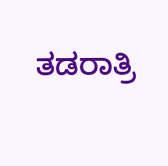ತಡರಾತ್ರಿ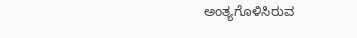ಅಂತ್ಯಗೊಳಿಸಿರುವ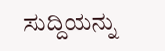ಸುದ್ದಿಯನ್ನು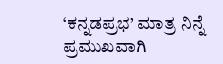‘ಕನ್ನಡಪ್ರಭ’ ಮಾತ್ರ ನಿನ್ನೆ ಪ್ರಮುಖವಾಗಿ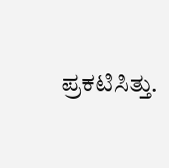ಪ್ರಕಟಿಸಿತ್ತು.